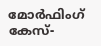മോർഫിംഗ് കേസ്-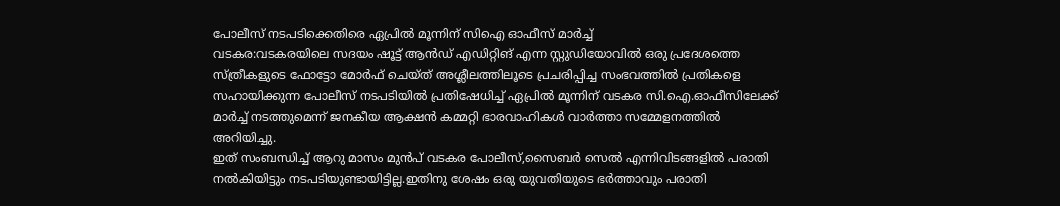പോലീസ് നടപടിക്കെതിരെ ഏപ്രിൽ മൂന്നിന് സിഐ ഓഫീസ് മാർച്ച്
വടകര:വടകരയിലെ സദയം ഷൂട്ട് ആൻഡ് എഡിറ്റിങ് എന്ന സ്റ്റുഡിയോവിൽ ഒരു പ്രദേശത്തെ സ്ത്രീകളുടെ ഫോട്ടോ മോർഫ് ചെയ്ത് അശ്ലീലത്തിലൂടെ പ്രചരിപ്പിച്ച സംഭവത്തിൽ പ്രതികളെ സഹായിക്കുന്ന പോലീസ് നടപടിയിൽ പ്രതിഷേധിച്ച് ഏപ്രിൽ മൂന്നിന് വടകര സി.ഐ.ഓഫീസിലേക്ക് മാർച്ച് നടത്തുമെന്ന് ജനകീയ ആക്ഷൻ കമ്മറ്റി ഭാരവാഹികൾ വാർത്താ സമ്മേളനത്തിൽ അറിയിച്ചു.
ഇത് സംബന്ധിച്ച് ആറു മാസം മുൻപ് വടകര പോലീസ്,സൈബർ സെൽ എന്നിവിടങ്ങളിൽ പരാതി നൽകിയിട്ടും നടപടിയുണ്ടായിട്ടില്ല.ഇതിനു ശേഷം ഒരു യുവതിയുടെ ഭർത്താവും പരാതി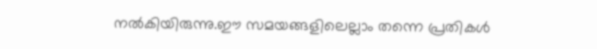നൽകിയിരുന്നു.ഈ സമയങ്ങളിലെല്ലാം തന്നെ പ്രതികൾ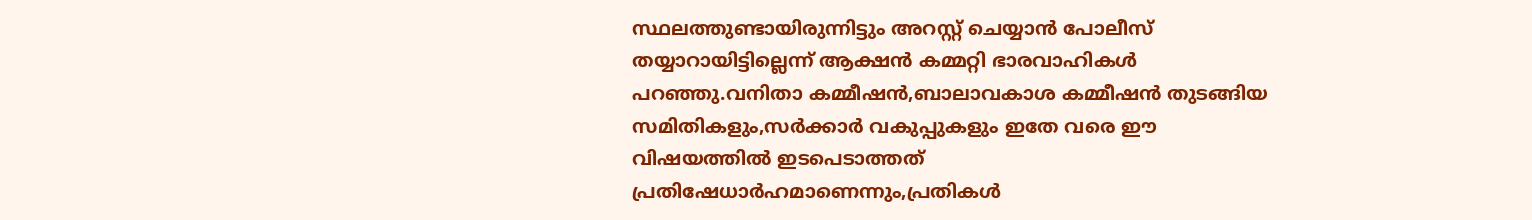സ്ഥലത്തുണ്ടായിരുന്നിട്ടും അറസ്റ്റ് ചെയ്യാൻ പോലീസ് തയ്യാറായിട്ടില്ലെന്ന് ആക്ഷൻ കമ്മറ്റി ഭാരവാഹികൾ പറഞ്ഞു.വനിതാ കമ്മീഷൻ,ബാലാവകാശ കമ്മീഷൻ തുടങ്ങിയ സമിതികളും,സർക്കാർ വകുപ്പുകളും ഇതേ വരെ ഈ വിഷയത്തിൽ ഇടപെടാത്തത് പ്രതിഷേധാർഹമാണെന്നും,പ്രതികൾ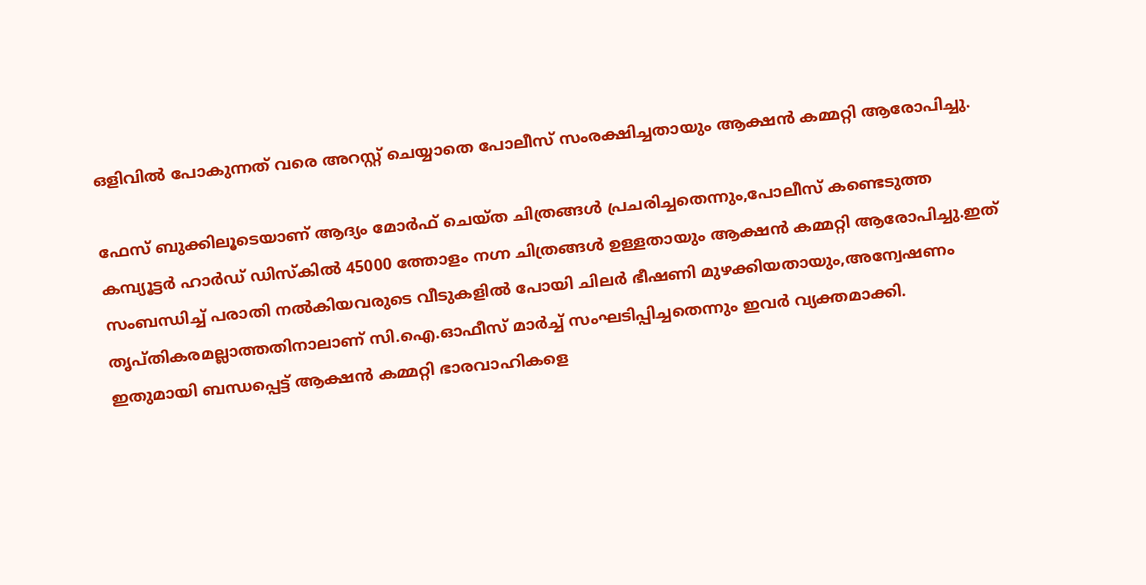ഒളിവിൽ പോകുന്നത് വരെ അറസ്റ്റ് ചെയ്യാതെ പോലീസ് സംരക്ഷിച്ചതായും ആക്ഷൻ കമ്മറ്റി ആരോപിച്ചു.

ഫേസ് ബുക്കിലൂടെയാണ് ആദ്യം മോർഫ് ചെയ്ത ചിത്രങ്ങൾ പ്രചരിച്ചതെന്നും,പോലീസ് കണ്ടെടുത്ത കമ്പ്യൂട്ടർ ഹാർഡ് ഡിസ്കിൽ 45000 ത്തോളം നഗ്ന ചിത്രങ്ങൾ ഉള്ളതായും ആക്ഷൻ കമ്മറ്റി ആരോപിച്ചു.ഇത് സംബന്ധിച്ച് പരാതി നൽകിയവരുടെ വീടുകളിൽ പോയി ചിലർ ഭീഷണി മുഴക്കിയതായും,അന്വേഷണം തൃപ്തികരമല്ലാത്തതിനാലാണ് സി.ഐ.ഓഫീസ് മാർച്ച് സംഘടിപ്പിച്ചതെന്നും ഇവർ വ്യക്തമാക്കി.
ഇതുമായി ബന്ധപ്പെട്ട് ആക്ഷൻ കമ്മറ്റി ഭാരവാഹികളെ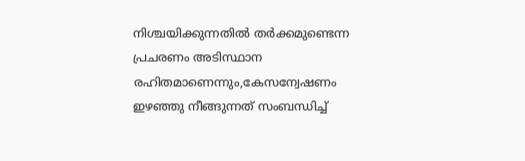നിശ്ചയിക്കുന്നതിൽ തർക്കമുണ്ടെന്ന പ്രചരണം അടിസ്ഥാന രഹിതമാണെന്നും,കേസന്വേഷണം ഇഴഞ്ഞു നീങ്ങുന്നത് സംബന്ധിച്ച്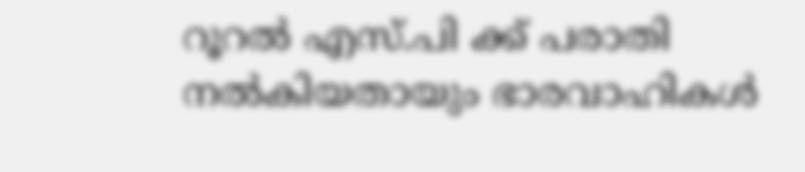റൂറൽ എസ്.പി ക്ക് പരാതി നൽകിയതായും ഭാരവാഹികൾ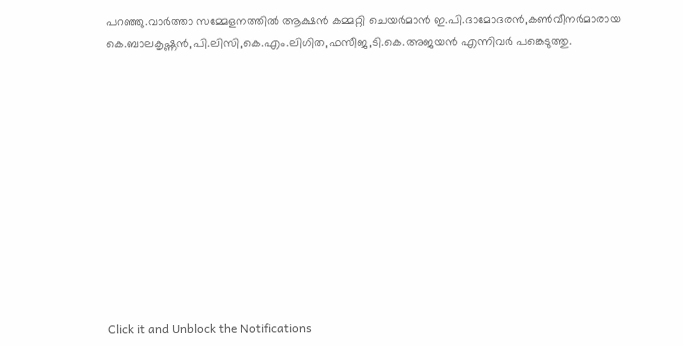പറഞ്ഞു.വാർത്താ സമ്മേളനത്തിൽ ആക്ഷൻ കമ്മറ്റി ചെയർമാൻ ഇ.പി.ദാമോദരൻ,കൺവീനർമാരായ കെ.ബാലകൃഷ്ണൻ,പി.ലിസി,കെ.എം.ലിഗിത,ഫസീജ,ടി.കെ.അജയൻ എന്നിവർ പങ്കെടുത്തു.












Click it and Unblock the Notifications